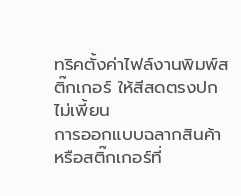ทริคตั้งค่าไฟล์งานพิมพ์สติ๊กเกอร์ ให้สีสดตรงปกไม่เพี้ยน
การออกแบบฉลากสินค้าหรือสติ๊กเกอร์ที่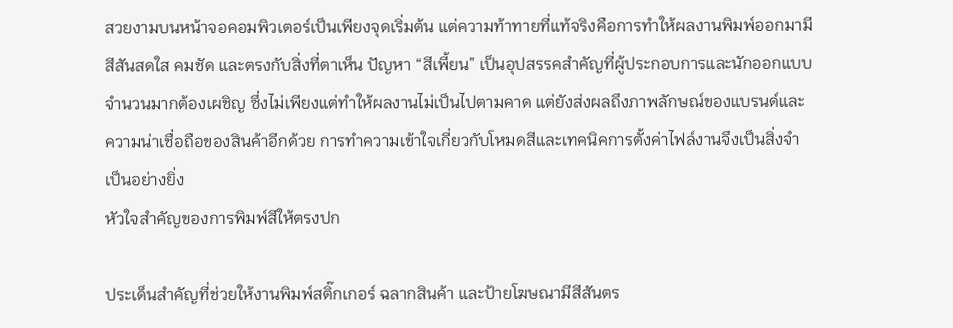สวยงามบนหน้าจอคอมพิวเตอร์เป็นเพียงจุดเริ่มต้น แต่ความท้าทายที่แท้จริงคือการทำให้ผลงานพิมพ์ออกมามีสีสันสดใส คมชัด และตรงกับสิ่งที่ตาเห็น ปัญหา “สีเพี้ยน” เป็นอุปสรรคสำคัญที่ผู้ประกอบการและนักออกแบบจำนวนมากต้องเผชิญ ซึ่งไม่เพียงแต่ทำให้ผลงานไม่เป็นไปตามคาด แต่ยังส่งผลถึงภาพลักษณ์ของแบรนด์และความน่าเชื่อถือของสินค้าอีกด้วย การทำความเข้าใจเกี่ยวกับโหมดสีและเทคนิคการตั้งค่าไฟล์งานจึงเป็นสิ่งจำเป็นอย่างยิ่ง
หัวใจสำคัญของการพิมพ์สีให้ตรงปก

ประเด็นสำคัญที่ช่วยให้งานพิมพ์สติ๊กเกอร์ ฉลากสินค้า และป้ายโฆษณามีสีสันตร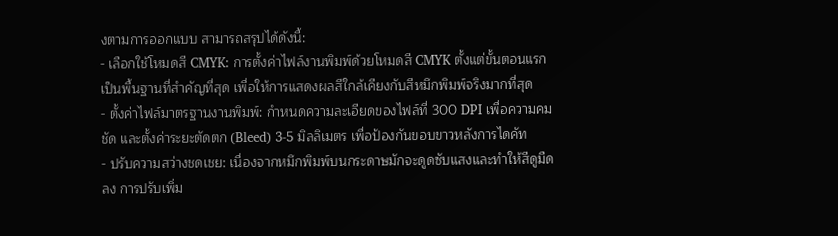งตามการออกแบบ สามารถสรุปได้ดังนี้:
- เลือกใช้โหมดสี CMYK: การตั้งค่าไฟล์งานพิมพ์ด้วยโหมดสี CMYK ตั้งแต่ขั้นตอนแรกเป็นพื้นฐานที่สำคัญที่สุด เพื่อให้การแสดงผลสีใกล้เคียงกับสีหมึกพิมพ์จริงมากที่สุด
- ตั้งค่าไฟล์มาตรฐานงานพิมพ์: กำหนดความละเอียดของไฟล์ที่ 300 DPI เพื่อความคมชัด และตั้งค่าระยะตัดตก (Bleed) 3-5 มิลลิเมตร เพื่อป้องกันขอบขาวหลังการไดคัท
- ปรับความสว่างชดเชย: เนื่องจากหมึกพิมพ์บนกระดาษมักจะดูดซับแสงและทำให้สีดูมืดลง การปรับเพิ่ม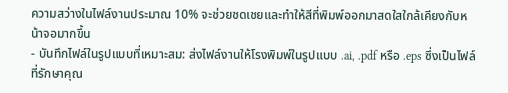ความสว่างในไฟล์งานประมาณ 10% จะช่วยชดเชยและทำให้สีที่พิมพ์ออกมาสดใสใกล้เคียงกับหน้าจอมากขึ้น
- บันทึกไฟล์ในรูปแบบที่เหมาะสม: ส่งไฟล์งานให้โรงพิมพ์ในรูปแบบ .ai, .pdf หรือ .eps ซึ่งเป็นไฟล์ที่รักษาคุณ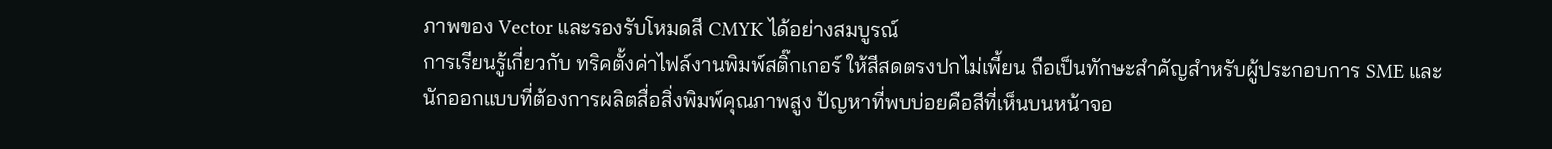ภาพของ Vector และรองรับโหมดสี CMYK ได้อย่างสมบูรณ์
การเรียนรู้เกี่ยวกับ ทริคตั้งค่าไฟล์งานพิมพ์สติ๊กเกอร์ ให้สีสดตรงปกไม่เพี้ยน ถือเป็นทักษะสำคัญสำหรับผู้ประกอบการ SME และนักออกแบบที่ต้องการผลิตสื่อสิ่งพิมพ์คุณภาพสูง ปัญหาที่พบบ่อยคือสีที่เห็นบนหน้าจอ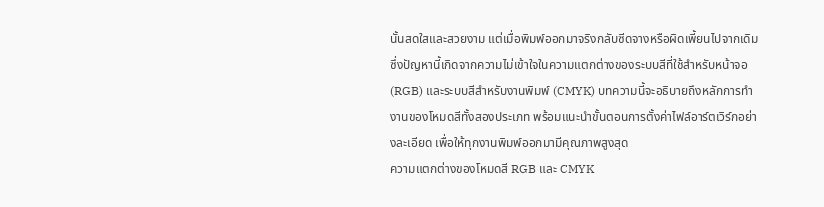นั้นสดใสและสวยงาม แต่เมื่อพิมพ์ออกมาจริงกลับซีดจางหรือผิดเพี้ยนไปจากเดิม ซึ่งปัญหานี้เกิดจากความไม่เข้าใจในความแตกต่างของระบบสีที่ใช้สำหรับหน้าจอ (RGB) และระบบสีสำหรับงานพิมพ์ (CMYK) บทความนี้จะอธิบายถึงหลักการทำงานของโหมดสีทั้งสองประเภท พร้อมแนะนำขั้นตอนการตั้งค่าไฟล์อาร์ตเวิร์กอย่างละเอียด เพื่อให้ทุกงานพิมพ์ออกมามีคุณภาพสูงสุด
ความแตกต่างของโหมดสี RGB และ CMYK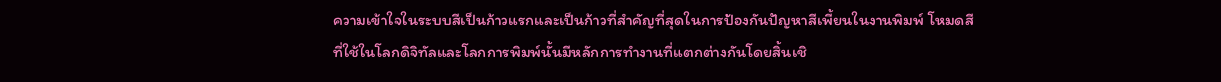ความเข้าใจในระบบสีเป็นก้าวแรกและเป็นก้าวที่สำคัญที่สุดในการป้องกันปัญหาสีเพี้ยนในงานพิมพ์ โหมดสีที่ใช้ในโลกดิจิทัลและโลกการพิมพ์นั้นมีหลักการทำงานที่แตกต่างกันโดยสิ้นเชิ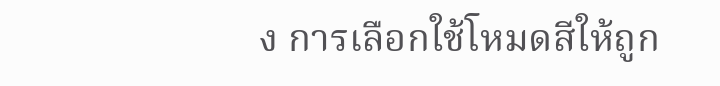ง การเลือกใช้โหมดสีให้ถูก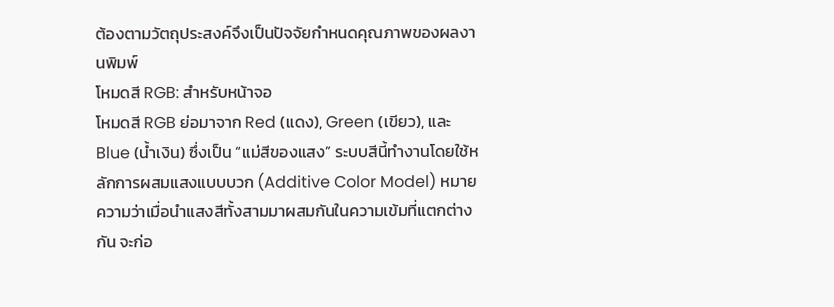ต้องตามวัตถุประสงค์จึงเป็นปัจจัยกำหนดคุณภาพของผลงานพิมพ์
โหมดสี RGB: สำหรับหน้าจอ
โหมดสี RGB ย่อมาจาก Red (แดง), Green (เขียว), และ Blue (น้ำเงิน) ซึ่งเป็น “แม่สีของแสง” ระบบสีนี้ทำงานโดยใช้หลักการผสมแสงแบบบวก (Additive Color Model) หมายความว่าเมื่อนำแสงสีทั้งสามมาผสมกันในความเข้มที่แตกต่างกัน จะก่อ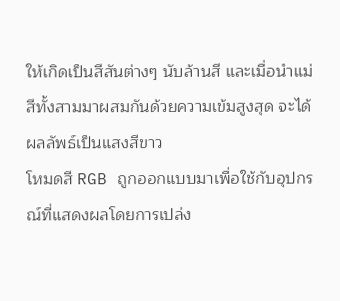ให้เกิดเป็นสีสันต่างๆ นับล้านสี และเมื่อนำแม่สีทั้งสามมาผสมกันด้วยความเข้มสูงสุด จะได้ผลลัพธ์เป็นแสงสีขาว
โหมดสี RGB ถูกออกแบบมาเพื่อใช้กับอุปกรณ์ที่แสดงผลโดยการเปล่ง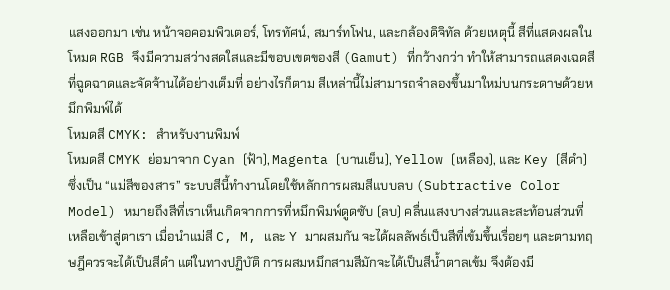แสงออกมา เช่น หน้าจอคอมพิวเตอร์, โทรทัศน์, สมาร์ทโฟน, และกล้องดิจิทัล ด้วยเหตุนี้ สีที่แสดงผลในโหมด RGB จึงมีความสว่างสดใสและมีขอบเขตของสี (Gamut) ที่กว้างกว่า ทำให้สามารถแสดงเฉดสีที่ฉูดฉาดและจัดจ้านได้อย่างเต็มที่ อย่างไรก็ตาม สีเหล่านี้ไม่สามารถจำลองขึ้นมาใหม่บนกระดาษด้วยหมึกพิมพ์ได้
โหมดสี CMYK: สำหรับงานพิมพ์
โหมดสี CMYK ย่อมาจาก Cyan (ฟ้า), Magenta (บานเย็น), Yellow (เหลือง), และ Key (สีดำ) ซึ่งเป็น “แม่สีของสาร” ระบบสีนี้ทำงานโดยใช้หลักการผสมสีแบบลบ (Subtractive Color Model) หมายถึงสีที่เราเห็นเกิดจากการที่หมึกพิมพ์ดูดซับ (ลบ) คลื่นแสงบางส่วนและสะท้อนส่วนที่เหลือเข้าสู่ตาเรา เมื่อนำแม่สี C, M, และ Y มาผสมกัน จะได้ผลลัพธ์เป็นสีที่เข้มขึ้นเรื่อยๆ และตามทฤษฎีควรจะได้เป็นสีดำ แต่ในทางปฏิบัติ การผสมหมึกสามสีมักจะได้เป็นสีน้ำตาลเข้ม จึงต้องมี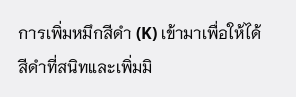การเพิ่มหมึกสีดำ (K) เข้ามาเพื่อให้ได้สีดำที่สนิทและเพิ่มมิ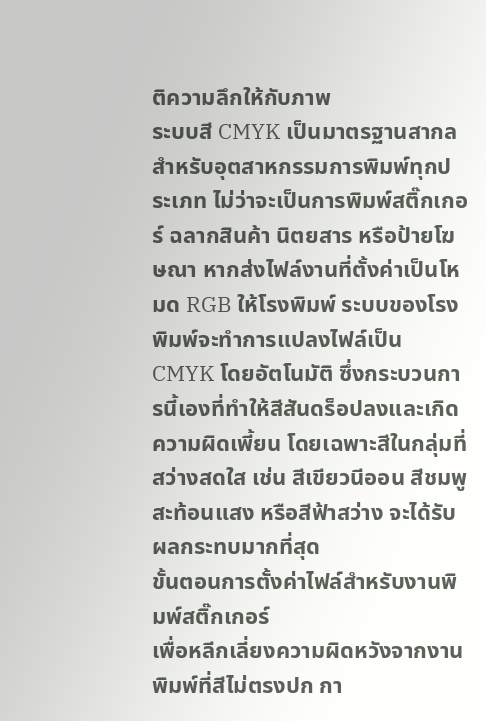ติความลึกให้กับภาพ
ระบบสี CMYK เป็นมาตรฐานสากลสำหรับอุตสาหกรรมการพิมพ์ทุกประเภท ไม่ว่าจะเป็นการพิมพ์สติ๊กเกอร์ ฉลากสินค้า นิตยสาร หรือป้ายโฆษณา หากส่งไฟล์งานที่ตั้งค่าเป็นโหมด RGB ให้โรงพิมพ์ ระบบของโรงพิมพ์จะทำการแปลงไฟล์เป็น CMYK โดยอัตโนมัติ ซึ่งกระบวนการนี้เองที่ทำให้สีสันดร็อปลงและเกิดความผิดเพี้ยน โดยเฉพาะสีในกลุ่มที่สว่างสดใส เช่น สีเขียวนีออน สีชมพูสะท้อนแสง หรือสีฟ้าสว่าง จะได้รับผลกระทบมากที่สุด
ขั้นตอนการตั้งค่าไฟล์สำหรับงานพิมพ์สติ๊กเกอร์
เพื่อหลีกเลี่ยงความผิดหวังจากงานพิมพ์ที่สีไม่ตรงปก กา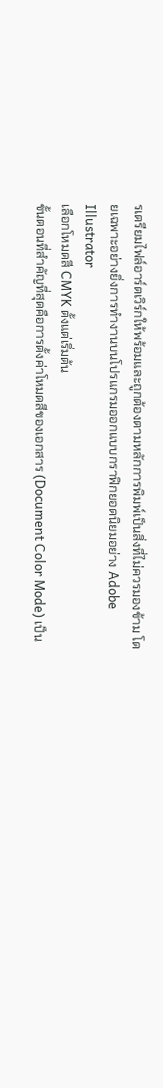รเตรียมไฟล์อาร์ตเวิร์กให้พร้อมและถูกต้องตามหลักการพิมพ์เป็นสิ่งที่ไม่ควรมองข้าม โดยเฉพาะอย่างยิ่งการทำงานบนโปรแกรมออกแบบกราฟิกยอดนิยมอย่าง Adobe Illustrator
เลือกโหมดสี CMYK ตั้งแต่เริ่มต้น
ขั้นตอนที่สำคัญที่สุดคือการตั้งค่าโหมดสีของเอกสาร (Document Color Mode) เป็น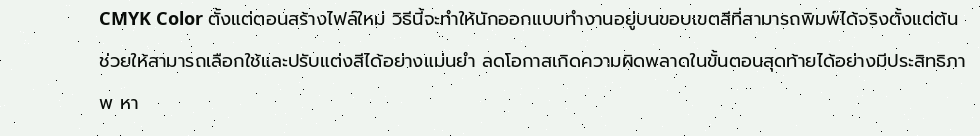CMYK Color ตั้งแต่ตอนสร้างไฟล์ใหม่ วิธีนี้จะทำให้นักออกแบบทำงานอยู่บนขอบเขตสีที่สามารถพิมพ์ได้จริงตั้งแต่ต้น ช่วยให้สามารถเลือกใช้และปรับแต่งสีได้อย่างแม่นยำ ลดโอกาสเกิดความผิดพลาดในขั้นตอนสุดท้ายได้อย่างมีประสิทธิภาพ หา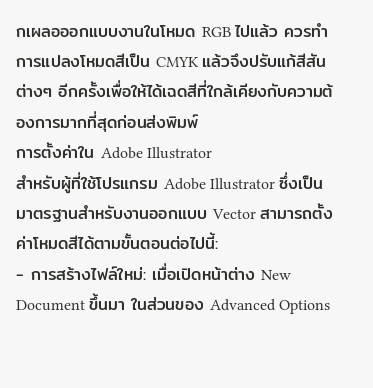กเผลอออกแบบงานในโหมด RGB ไปแล้ว ควรทำการแปลงโหมดสีเป็น CMYK แล้วจึงปรับแก้สีสันต่างๆ อีกครั้งเพื่อให้ได้เฉดสีที่ใกล้เคียงกับความต้องการมากที่สุดก่อนส่งพิมพ์
การตั้งค่าใน Adobe Illustrator
สำหรับผู้ที่ใช้โปรแกรม Adobe Illustrator ซึ่งเป็นมาตรฐานสำหรับงานออกแบบ Vector สามารถตั้งค่าโหมดสีได้ตามขั้นตอนต่อไปนี้:
- การสร้างไฟล์ใหม่: เมื่อเปิดหน้าต่าง New Document ขึ้นมา ในส่วนของ Advanced Options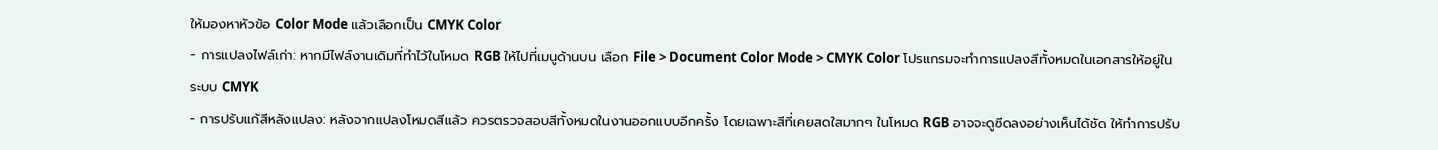ให้มองหาหัวข้อ Color Mode แล้วเลือกเป็น CMYK Color
- การแปลงไฟล์เก่า: หากมีไฟล์งานเดิมที่ทำไว้ในโหมด RGB ให้ไปที่เมนูด้านบน เลือก File > Document Color Mode > CMYK Color โปรแกรมจะทำการแปลงสีทั้งหมดในเอกสารให้อยู่ในระบบ CMYK
- การปรับแก้สีหลังแปลง: หลังจากแปลงโหมดสีแล้ว ควรตรวจสอบสีทั้งหมดในงานออกแบบอีกครั้ง โดยเฉพาะสีที่เคยสดใสมากๆ ในโหมด RGB อาจจะดูซีดลงอย่างเห็นได้ชัด ให้ทำการปรับ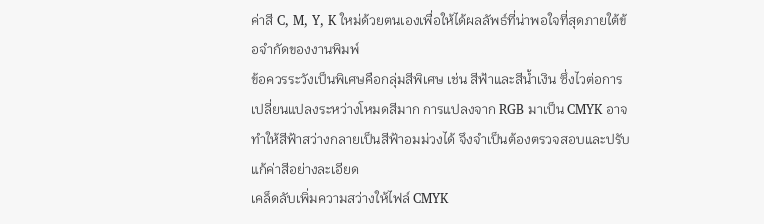ค่าสี C, M, Y, K ใหม่ด้วยตนเองเพื่อให้ได้ผลลัพธ์ที่น่าพอใจที่สุดภายใต้ข้อจำกัดของงานพิมพ์
ข้อควรระวังเป็นพิเศษคือกลุ่มสีพิเศษ เช่น สีฟ้าและสีน้ำเงิน ซึ่งไวต่อการเปลี่ยนแปลงระหว่างโหมดสีมาก การแปลงจาก RGB มาเป็น CMYK อาจทำให้สีฟ้าสว่างกลายเป็นสีฟ้าอมม่วงได้ จึงจำเป็นต้องตรวจสอบและปรับแก้ค่าสีอย่างละเอียด
เคล็ดลับเพิ่มความสว่างให้ไฟล์ CMYK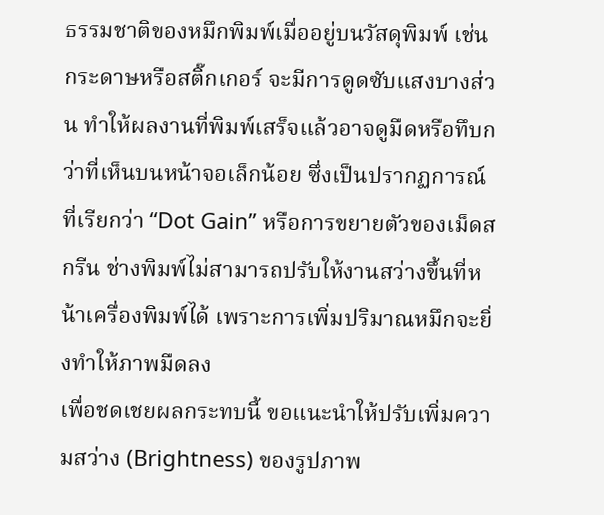ธรรมชาติของหมึกพิมพ์เมื่ออยู่บนวัสดุพิมพ์ เช่น กระดาษหรือสติ๊กเกอร์ จะมีการดูดซับแสงบางส่วน ทำให้ผลงานที่พิมพ์เสร็จแล้วอาจดูมืดหรือทึบกว่าที่เห็นบนหน้าจอเล็กน้อย ซึ่งเป็นปรากฏการณ์ที่เรียกว่า “Dot Gain” หรือการขยายตัวของเม็ดสกรีน ช่างพิมพ์ไม่สามารถปรับให้งานสว่างขึ้นที่หน้าเครื่องพิมพ์ได้ เพราะการเพิ่มปริมาณหมึกจะยิ่งทำให้ภาพมืดลง
เพื่อชดเชยผลกระทบนี้ ขอแนะนำให้ปรับเพิ่มความสว่าง (Brightness) ของรูปภาพ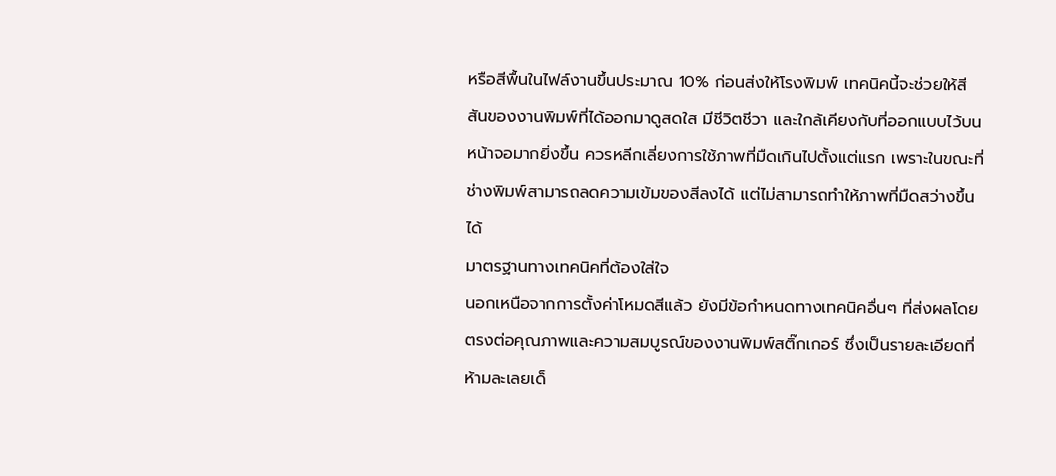หรือสีพื้นในไฟล์งานขึ้นประมาณ 10% ก่อนส่งให้โรงพิมพ์ เทคนิคนี้จะช่วยให้สีสันของงานพิมพ์ที่ได้ออกมาดูสดใส มีชีวิตชีวา และใกล้เคียงกับที่ออกแบบไว้บนหน้าจอมากยิ่งขึ้น ควรหลีกเลี่ยงการใช้ภาพที่มืดเกินไปตั้งแต่แรก เพราะในขณะที่ช่างพิมพ์สามารถลดความเข้มของสีลงได้ แต่ไม่สามารถทำให้ภาพที่มืดสว่างขึ้นได้
มาตรฐานทางเทคนิคที่ต้องใส่ใจ
นอกเหนือจากการตั้งค่าโหมดสีแล้ว ยังมีข้อกำหนดทางเทคนิคอื่นๆ ที่ส่งผลโดยตรงต่อคุณภาพและความสมบูรณ์ของงานพิมพ์สติ๊กเกอร์ ซึ่งเป็นรายละเอียดที่ห้ามละเลยเด็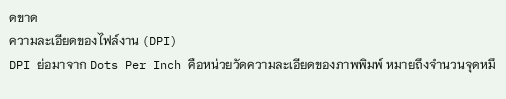ดขาด
ความละเอียดของไฟล์งาน (DPI)
DPI ย่อมาจาก Dots Per Inch คือหน่วยวัดความละเอียดของภาพพิมพ์ หมายถึงจำนวนจุดหมึ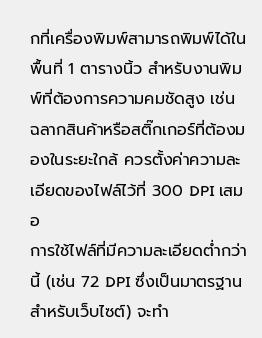กที่เครื่องพิมพ์สามารถพิมพ์ได้ในพื้นที่ 1 ตารางนิ้ว สำหรับงานพิมพ์ที่ต้องการความคมชัดสูง เช่น ฉลากสินค้าหรือสติ๊กเกอร์ที่ต้องมองในระยะใกล้ ควรตั้งค่าความละเอียดของไฟล์ไว้ที่ 300 DPI เสมอ
การใช้ไฟล์ที่มีความละเอียดต่ำกว่านี้ (เช่น 72 DPI ซึ่งเป็นมาตรฐานสำหรับเว็บไซต์) จะทำ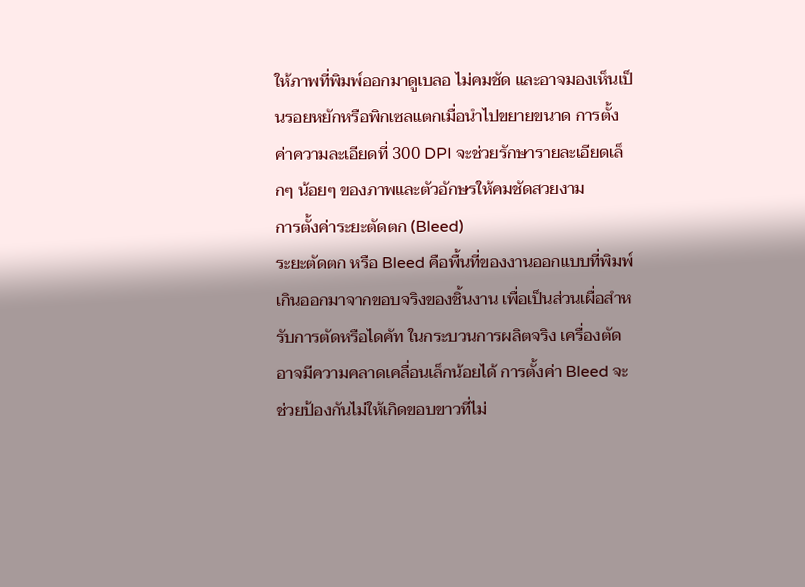ให้ภาพที่พิมพ์ออกมาดูเบลอ ไม่คมชัด และอาจมองเห็นเป็นรอยหยักหรือพิกเซลแตกเมื่อนำไปขยายขนาด การตั้งค่าความละเอียดที่ 300 DPI จะช่วยรักษารายละเอียดเล็กๆ น้อยๆ ของภาพและตัวอักษรให้คมชัดสวยงาม
การตั้งค่าระยะตัดตก (Bleed)
ระยะตัดตก หรือ Bleed คือพื้นที่ของงานออกแบบที่พิมพ์เกินออกมาจากขอบจริงของชิ้นงาน เพื่อเป็นส่วนเผื่อสำหรับการตัดหรือไดคัท ในกระบวนการผลิตจริง เครื่องตัดอาจมีความคลาดเคลื่อนเล็กน้อยได้ การตั้งค่า Bleed จะช่วยป้องกันไม่ให้เกิดขอบขาวที่ไม่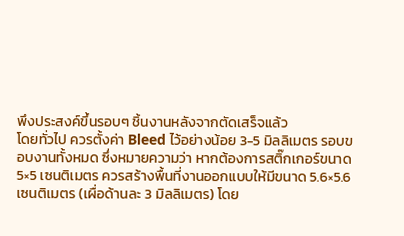พึงประสงค์ขึ้นรอบๆ ชิ้นงานหลังจากตัดเสร็จแล้ว
โดยทั่วไป ควรตั้งค่า Bleed ไว้อย่างน้อย 3-5 มิลลิเมตร รอบขอบงานทั้งหมด ซึ่งหมายความว่า หากต้องการสติ๊กเกอร์ขนาด 5×5 เซนติเมตร ควรสร้างพื้นที่งานออกแบบให้มีขนาด 5.6×5.6 เซนติเมตร (เผื่อด้านละ 3 มิลลิเมตร) โดย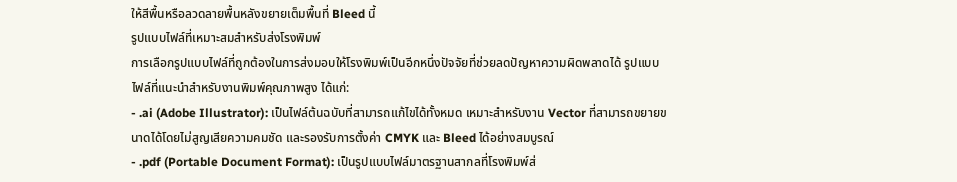ให้สีพื้นหรือลวดลายพื้นหลังขยายเต็มพื้นที่ Bleed นี้
รูปแบบไฟล์ที่เหมาะสมสำหรับส่งโรงพิมพ์
การเลือกรูปแบบไฟล์ที่ถูกต้องในการส่งมอบให้โรงพิมพ์เป็นอีกหนึ่งปัจจัยที่ช่วยลดปัญหาความผิดพลาดได้ รูปแบบไฟล์ที่แนะนำสำหรับงานพิมพ์คุณภาพสูง ได้แก่:
- .ai (Adobe Illustrator): เป็นไฟล์ต้นฉบับที่สามารถแก้ไขได้ทั้งหมด เหมาะสำหรับงาน Vector ที่สามารถขยายขนาดได้โดยไม่สูญเสียความคมชัด และรองรับการตั้งค่า CMYK และ Bleed ได้อย่างสมบูรณ์
- .pdf (Portable Document Format): เป็นรูปแบบไฟล์มาตรฐานสากลที่โรงพิมพ์ส่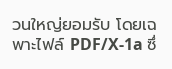วนใหญ่ยอมรับ โดยเฉพาะไฟล์ PDF/X-1a ซึ่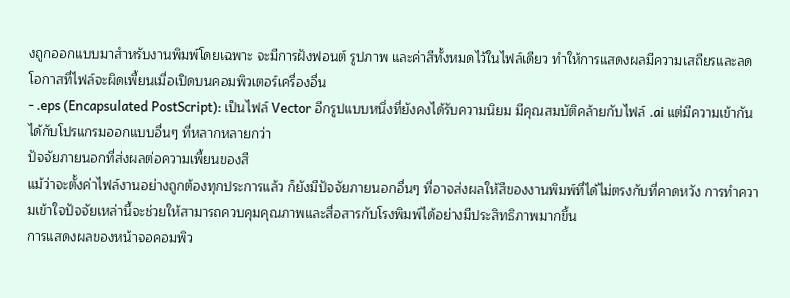งถูกออกแบบมาสำหรับงานพิมพ์โดยเฉพาะ จะมีการฝังฟอนต์ รูปภาพ และค่าสีทั้งหมดไว้ในไฟล์เดียว ทำให้การแสดงผลมีความเสถียรและลดโอกาสที่ไฟล์จะผิดเพี้ยนเมื่อเปิดบนคอมพิวเตอร์เครื่องอื่น
- .eps (Encapsulated PostScript): เป็นไฟล์ Vector อีกรูปแบบหนึ่งที่ยังคงได้รับความนิยม มีคุณสมบัติคล้ายกับไฟล์ .ai แต่มีความเข้ากันได้กับโปรแกรมออกแบบอื่นๆ ที่หลากหลายกว่า
ปัจจัยภายนอกที่ส่งผลต่อความเพี้ยนของสี
แม้ว่าจะตั้งค่าไฟล์งานอย่างถูกต้องทุกประการแล้ว ก็ยังมีปัจจัยภายนอกอื่นๆ ที่อาจส่งผลให้สีของงานพิมพ์ที่ได้ไม่ตรงกับที่คาดหวัง การทำความเข้าใจปัจจัยเหล่านี้จะช่วยให้สามารถควบคุมคุณภาพและสื่อสารกับโรงพิมพ์ได้อย่างมีประสิทธิภาพมากขึ้น
การแสดงผลของหน้าจอคอมพิว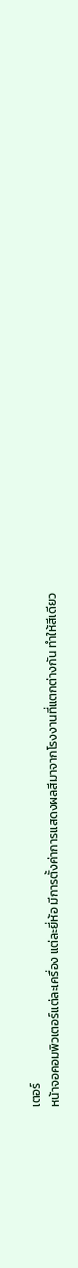เตอร์
หน้าจอคอมพิวเตอร์แต่ละเครื่อง แต่ละยี่ห้อ มีการตั้งค่าการแสดงผลสีมาจากโรงงานที่แตกต่างกัน ทำให้สีเดียว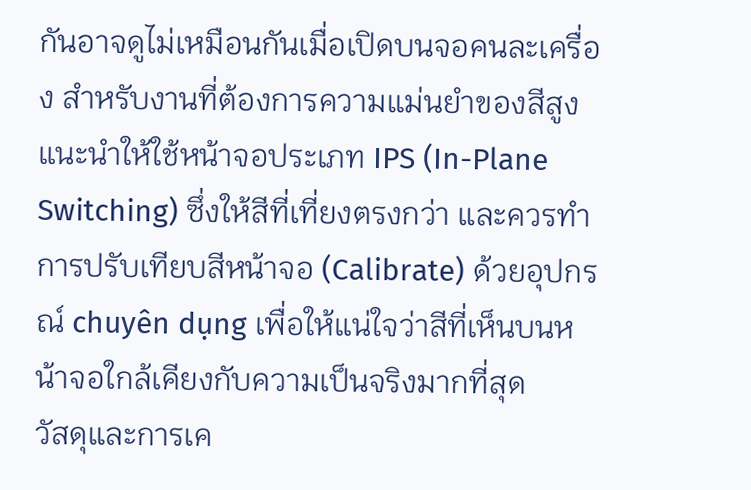กันอาจดูไม่เหมือนกันเมื่อเปิดบนจอคนละเครื่อง สำหรับงานที่ต้องการความแม่นยำของสีสูง แนะนำให้ใช้หน้าจอประเภท IPS (In-Plane Switching) ซึ่งให้สีที่เที่ยงตรงกว่า และควรทำการปรับเทียบสีหน้าจอ (Calibrate) ด้วยอุปกรณ์ chuyên dụng เพื่อให้แน่ใจว่าสีที่เห็นบนหน้าจอใกล้เคียงกับความเป็นจริงมากที่สุด
วัสดุและการเค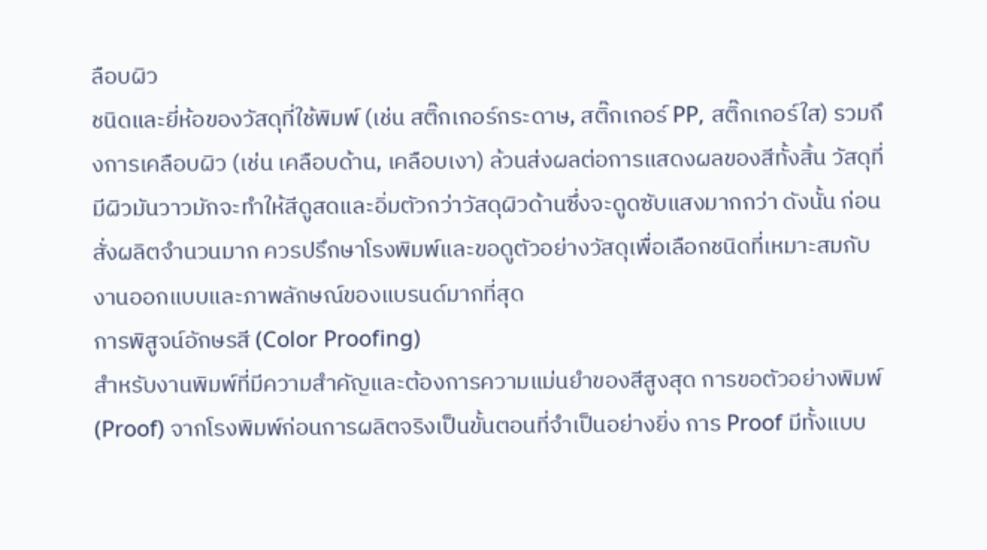ลือบผิว
ชนิดและยี่ห้อของวัสดุที่ใช้พิมพ์ (เช่น สติ๊กเกอร์กระดาษ, สติ๊กเกอร์ PP, สติ๊กเกอร์ใส) รวมถึงการเคลือบผิว (เช่น เคลือบด้าน, เคลือบเงา) ล้วนส่งผลต่อการแสดงผลของสีทั้งสิ้น วัสดุที่มีผิวมันวาวมักจะทำให้สีดูสดและอิ่มตัวกว่าวัสดุผิวด้านซึ่งจะดูดซับแสงมากกว่า ดังนั้น ก่อนสั่งผลิตจำนวนมาก ควรปรึกษาโรงพิมพ์และขอดูตัวอย่างวัสดุเพื่อเลือกชนิดที่เหมาะสมกับงานออกแบบและภาพลักษณ์ของแบรนด์มากที่สุด
การพิสูจน์อักษรสี (Color Proofing)
สำหรับงานพิมพ์ที่มีความสำคัญและต้องการความแม่นยำของสีสูงสุด การขอตัวอย่างพิมพ์ (Proof) จากโรงพิมพ์ก่อนการผลิตจริงเป็นขั้นตอนที่จำเป็นอย่างยิ่ง การ Proof มีทั้งแบบ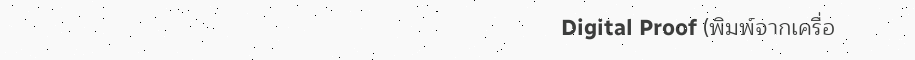Digital Proof (พิมพ์จากเครื่อ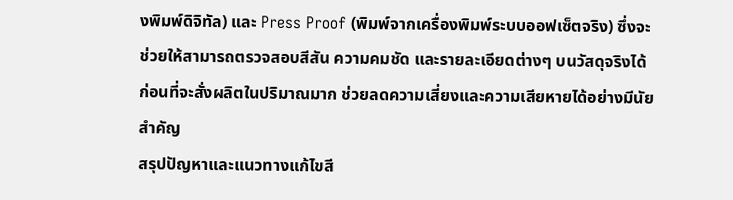งพิมพ์ดิจิทัล) และ Press Proof (พิมพ์จากเครื่องพิมพ์ระบบออฟเซ็ตจริง) ซึ่งจะช่วยให้สามารถตรวจสอบสีสัน ความคมชัด และรายละเอียดต่างๆ บนวัสดุจริงได้ก่อนที่จะสั่งผลิตในปริมาณมาก ช่วยลดความเสี่ยงและความเสียหายได้อย่างมีนัยสำคัญ
สรุปปัญหาและแนวทางแก้ไขสี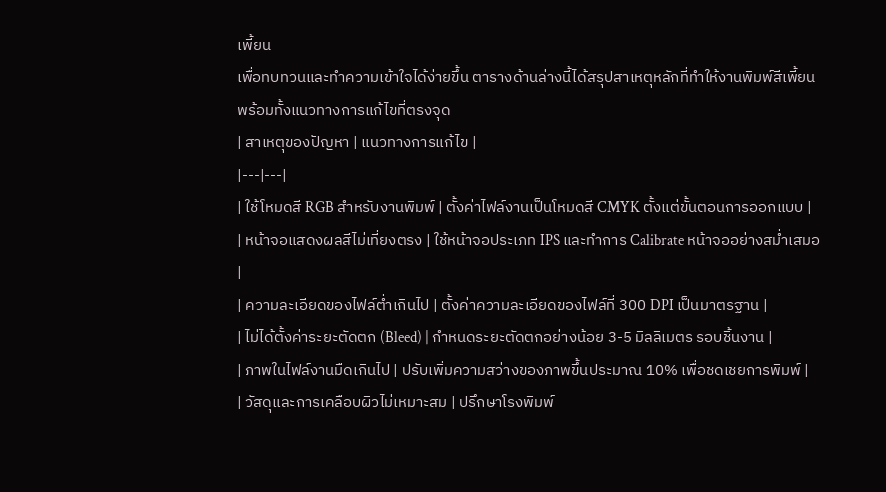เพี้ยน
เพื่อทบทวนและทำความเข้าใจได้ง่ายขึ้น ตารางด้านล่างนี้ได้สรุปสาเหตุหลักที่ทำให้งานพิมพ์สีเพี้ยน พร้อมทั้งแนวทางการแก้ไขที่ตรงจุด
| สาเหตุของปัญหา | แนวทางการแก้ไข |
|---|---|
| ใช้โหมดสี RGB สำหรับงานพิมพ์ | ตั้งค่าไฟล์งานเป็นโหมดสี CMYK ตั้งแต่ขั้นตอนการออกแบบ |
| หน้าจอแสดงผลสีไม่เที่ยงตรง | ใช้หน้าจอประเภท IPS และทำการ Calibrate หน้าจออย่างสม่ำเสมอ |
| ความละเอียดของไฟล์ต่ำเกินไป | ตั้งค่าความละเอียดของไฟล์ที่ 300 DPI เป็นมาตรฐาน |
| ไม่ได้ตั้งค่าระยะตัดตก (Bleed) | กำหนดระยะตัดตกอย่างน้อย 3-5 มิลลิเมตร รอบชิ้นงาน |
| ภาพในไฟล์งานมืดเกินไป | ปรับเพิ่มความสว่างของภาพขึ้นประมาณ 10% เพื่อชดเชยการพิมพ์ |
| วัสดุและการเคลือบผิวไม่เหมาะสม | ปรึกษาโรงพิมพ์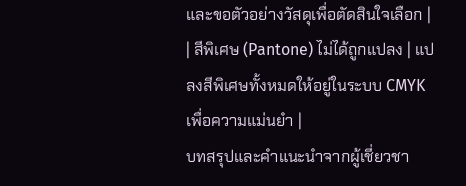และขอตัวอย่างวัสดุเพื่อตัดสินใจเลือก |
| สีพิเศษ (Pantone) ไม่ได้ถูกแปลง | แปลงสีพิเศษทั้งหมดให้อยู่ในระบบ CMYK เพื่อความแม่นยำ |
บทสรุปและคำแนะนำจากผู้เชี่ยวชา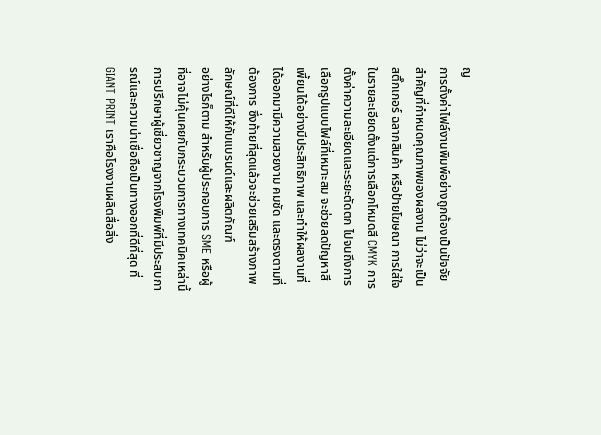ญ
การตั้งค่าไฟล์งานพิมพ์อย่างถูกต้องเป็นปัจจัยสำคัญที่กำหนดคุณภาพของผลงาน ไม่ว่าจะเป็นสติ๊กเกอร์ ฉลากสินค้า หรือป้ายโฆษณา การใส่ใจในรายละเอียดตั้งแต่การเลือกโหมดสี CMYK การตั้งค่าความละเอียดและระยะตัดตก ไปจนถึงการเลือกรูปแบบไฟล์ที่เหมาะสม จะช่วยลดปัญหาสีเพี้ยนได้อย่างมีประสิทธิภาพ และทำให้ผลงานที่ได้ออกมามีความสวยงาม คมชัด และตรงตามที่ต้องการ ซึ่งท้ายที่สุดแล้วจะช่วยเสริมสร้างภาพลักษณ์ที่ดีให้กับแบรนด์และผลิตภัณฑ์
อย่างไรก็ตาม สำหรับผู้ประกอบการ SME หรือผู้ที่อาจไม่คุ้นเคยกับกระบวนการทางเทคนิคเหล่านี้ การปรึกษาผู้เชี่ยวชาญจากโรงพิมพ์ที่มีประสบการณ์และความน่าเชื่อถือเป็นทางออกที่ดีที่สุด ที่ GIANT PRINT เราคือโรงงานผลิตสื่อสิ่ง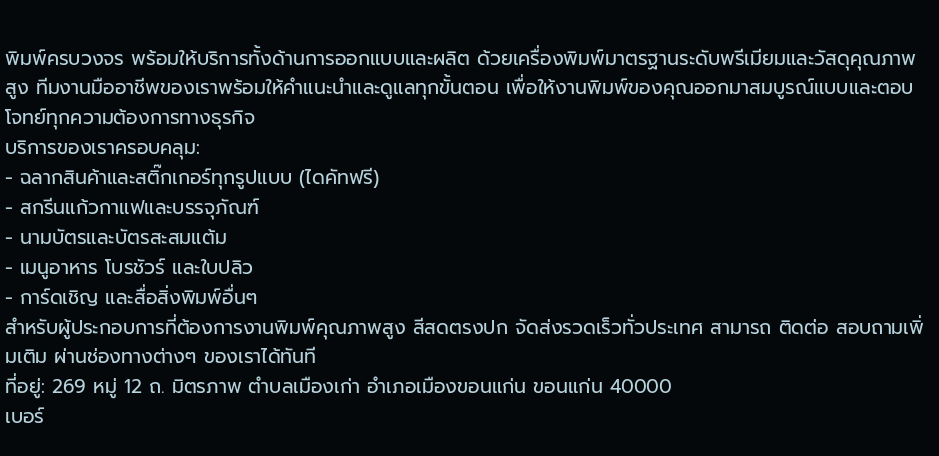พิมพ์ครบวงจร พร้อมให้บริการทั้งด้านการออกแบบและผลิต ด้วยเครื่องพิมพ์มาตรฐานระดับพรีเมียมและวัสดุคุณภาพสูง ทีมงานมืออาชีพของเราพร้อมให้คำแนะนำและดูแลทุกขั้นตอน เพื่อให้งานพิมพ์ของคุณออกมาสมบูรณ์แบบและตอบโจทย์ทุกความต้องการทางธุรกิจ
บริการของเราครอบคลุม:
- ฉลากสินค้าและสติ๊กเกอร์ทุกรูปแบบ (ไดคัทฟรี)
- สกรีนแก้วกาแฟและบรรจุภัณฑ์
- นามบัตรและบัตรสะสมแต้ม
- เมนูอาหาร โบรชัวร์ และใบปลิว
- การ์ดเชิญ และสื่อสิ่งพิมพ์อื่นๆ
สำหรับผู้ประกอบการที่ต้องการงานพิมพ์คุณภาพสูง สีสดตรงปก จัดส่งรวดเร็วทั่วประเทศ สามารถ ติดต่อ สอบถามเพิ่มเติม ผ่านช่องทางต่างๆ ของเราได้ทันที
ที่อยู่: 269 หมู่ 12 ถ. มิตรภาพ ตำบลเมืองเก่า อำเภอเมืองขอนแก่น ขอนแก่น 40000
เบอร์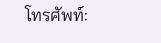โทรศัพท์: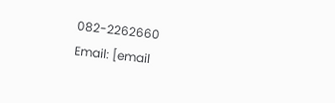082-2262660
Email: [email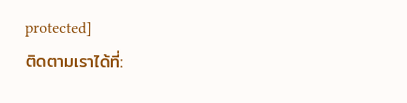protected]
ติดตามเราได้ที่: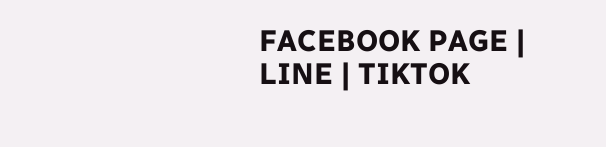FACEBOOK PAGE | LINE | TIKTOK